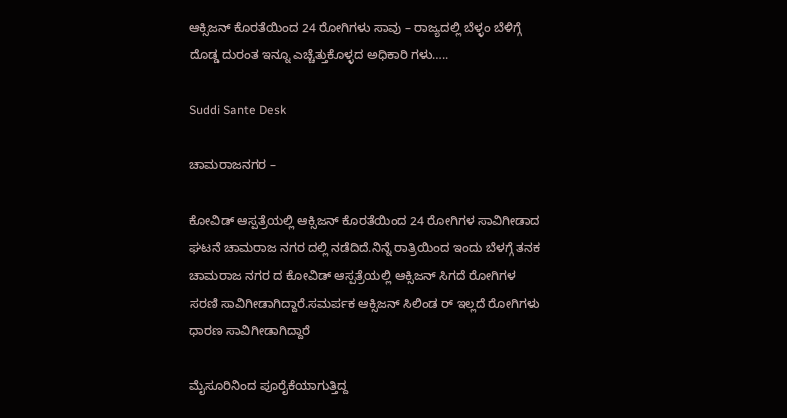ಆಕ್ಸಿಜನ್ ಕೊರತೆಯಿಂದ 24 ರೋಗಿಗಳು ಸಾವು – ರಾಜ್ಯದಲ್ಲಿ ಬೆಳ್ಳಂ ಬೆಳಿಗ್ಗೆ ದೊಡ್ಡ ದುರಂತ ಇನ್ನೂ ಎಚ್ಚೆತ್ತುಕೊಳ್ಳದ ಅಧಿಕಾರಿ ಗಳು…..

Suddi Sante Desk

ಚಾಮರಾಜನಗರ –

ಕೋವಿಡ್ ಆಸ್ಪತ್ರೆಯಲ್ಲಿ ಆಕ್ಸಿಜನ್ ಕೊರತೆಯಿಂದ 24 ರೋಗಿಗಳ ಸಾವಿಗೀಡಾದ ಘಟನೆ ಚಾಮರಾಜ ನಗರ ದಲ್ಲಿ ನಡೆದಿದೆ‌.ನಿನ್ನೆ ರಾತ್ರಿಯಿಂದ ಇಂದು ಬೆಳಗ್ಗೆ ತನಕ ಚಾಮರಾಜ ನಗರ ದ ಕೋವಿಡ್ ಆಸ್ಪತ್ರೆಯಲ್ಲಿ ಆಕ್ಸಿಜನ್ ಸಿಗದೆ ರೋಗಿಗಳ ಸರಣಿ ಸಾವಿಗೀಡಾಗಿದ್ದಾರೆ‌.ಸಮರ್ಪಕ ಆಕ್ಸಿಜನ್ ಸಿಲಿಂಡ ರ್ ಇಲ್ಲದೆ ರೋಗಿಗಳು ಧಾರಣ ಸಾವಿಗೀಡಾಗಿದ್ದಾರೆ

ಮೈಸೂರಿನಿಂದ ಪೂರೈಕೆಯಾಗುತ್ತಿದ್ದ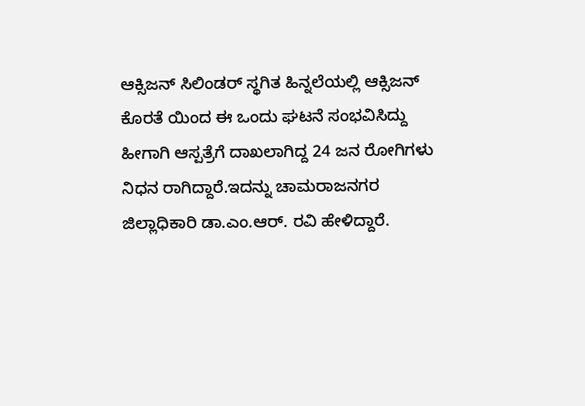ಆಕ್ಸಿಜನ್ ಸಿಲಿಂಡರ್ ಸ್ಥಗಿತ ಹಿನ್ನಲೆಯಲ್ಲಿ ಆಕ್ಸಿಜನ್ ಕೊರತೆ ಯಿಂದ ಈ ಒಂದು ಘಟನೆ ಸಂಭವಿಸಿದ್ದು ಹೀಗಾಗಿ ಆಸ್ಪತ್ರೆಗೆ ದಾಖಲಾಗಿದ್ದ 24 ಜನ ರೋಗಿಗಳು ನಿಧನ ರಾಗಿದ್ದಾರೆ.ಇದನ್ನು ಚಾಮರಾಜನಗರ ಜಿಲ್ಲಾಧಿಕಾರಿ ಡಾ.ಎಂ.ಆರ್. ರವಿ ಹೇಳಿದ್ದಾರೆ‌‌‌‌.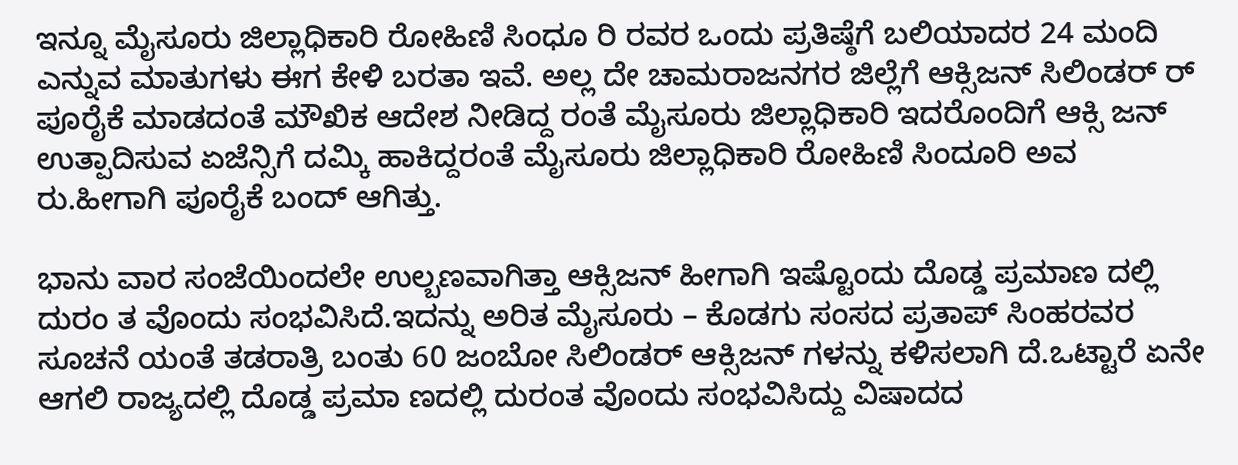ಇನ್ನೂ ಮೈಸೂರು ಜಿಲ್ಲಾಧಿಕಾರಿ ರೋಹಿಣಿ ಸಿಂಧೂ ರಿ ರವರ ಒಂದು ಪ್ರತಿಷ್ಠೆಗೆ ಬಲಿಯಾದರ 24 ಮಂದಿ ಎನ್ನುವ ಮಾತುಗಳು ಈಗ ಕೇಳಿ ಬರತಾ ಇವೆ. ಅಲ್ಲ ದೇ ಚಾಮರಾಜನಗರ ಜಿಲ್ಲೆಗೆ ಆಕ್ಸಿಜನ್ ಸಿಲಿಂಡರ್‌ ರ್ ಪೂರೈಕೆ ಮಾಡದಂತೆ ಮೌಖಿಕ ಆದೇಶ ನೀಡಿದ್ದ ರಂತೆ ಮೈಸೂರು ಜಿಲ್ಲಾಧಿಕಾರಿ ಇದರೊಂದಿಗೆ ಆಕ್ಸಿ ಜನ್ ಉತ್ಪಾದಿಸುವ ಏಜೆನ್ಸಿಗೆ ದಮ್ಕಿ ಹಾಕಿದ್ದರಂತೆ ಮೈಸೂರು ಜಿಲ್ಲಾಧಿಕಾರಿ ರೋಹಿಣಿ ಸಿಂದೂರಿ ಅವ ರು.ಹೀಗಾಗಿ ಪೂರೈಕೆ ಬಂದ್ ಆಗಿತ್ತು.

ಭಾನು ವಾರ ಸಂಜೆಯಿಂದಲೇ ಉಲ್ಬಣವಾಗಿತ್ತಾ ಆಕ್ಸಿಜನ್ ಹೀಗಾಗಿ ಇಷ್ಟೊಂದು ದೊಡ್ಡ ಪ್ರಮಾಣ ದಲ್ಲಿ ದುರಂ ತ ವೊಂದು ಸಂಭವಿಸಿದೆ.ಇದನ್ನು ಅರಿತ ಮೈಸೂರು – ಕೊಡಗು ಸಂಸದ ಪ್ರತಾಪ್ ಸಿಂಹರವರ ಸೂಚನೆ ಯಂತೆ ತಡರಾತ್ರಿ ಬಂತು 60 ಜಂಬೋ ಸಿಲಿಂಡರ್ ಆಕ್ಸಿಜನ್ ಗಳನ್ನು ಕಳಿಸಲಾಗಿ ದೆ.ಒಟ್ಟಾರೆ ಏನೇ ಆಗಲಿ ರಾಜ್ಯದಲ್ಲಿ ದೊಡ್ಡ ಪ್ರಮಾ ಣದಲ್ಲಿ ದುರಂತ ವೊಂದು ಸಂಭವಿಸಿದ್ದು ವಿಷಾದದ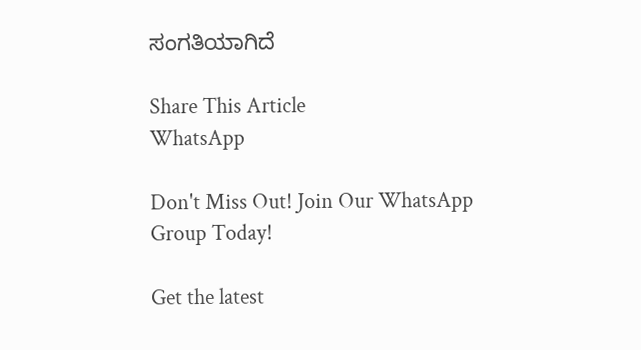ಸಂಗತಿಯಾಗಿದೆ

Share This Article
WhatsApp

Don't Miss Out! Join Our WhatsApp Group Today!

Get the latest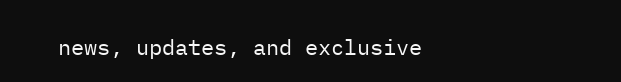news, updates, and exclusive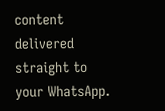content delivered straight to your WhatsApp.